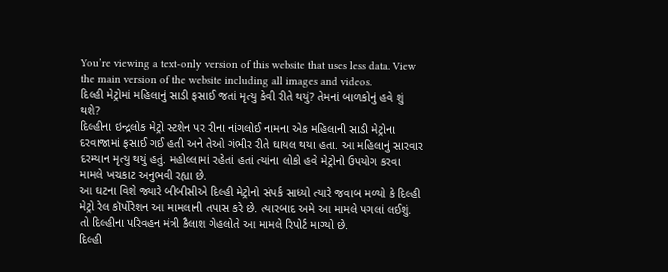You’re viewing a text-only version of this website that uses less data. View the main version of the website including all images and videos.
દિલ્હી મેટ્રોમાં મહિલાનું સાડી ફસાઈ જતાં મૃત્યુ કેવી રીતે થયું? તેમનાં બાળકોનું હવે શું થશે?
દિલ્હીના ઇન્દ્રલોક મેટ્રો સ્ટશેન પર રીના નાંગલોઈ નામના એક મહિલાની સાડી મેટ્રોના દરવાજામાં ફસાઈ ગઈ હતી અને તેઓ ગંભીર રીતે ઘાયલ થયા હતા. આ મહિલાનું સારવાર દરમ્યાન મૃત્યુ થયું હતું. મહોલ્લામાં રહેતાં હતાં ત્યાંના લોકો હવે મેટ્રોનો ઉપયોગ કરવા મામલે ખચકાટ અનુભવી રહ્યા છે.
આ ઘટના વિશે જ્યારે બીબીસીએ દિલ્હી મેટ્રોનો સંપર્ક સાધ્યો ત્યારે જવાબ મળ્યો કે દિલ્હી મેટ્રો રેલ કૉર્પોરેશન આ મામલાની તપાસ કરે છે. ત્યારબાદ અમે આ મામલે પગલાં લઈશું.
તો દિલ્હીના પરિવહન મંત્રી કૈલાશ ગેહલોતે આ મામલે રિપોર્ટ માગ્યો છે.
દિલ્હી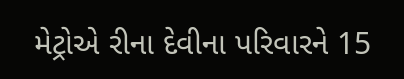મેટ્રોએ રીના દેવીના પરિવારને 15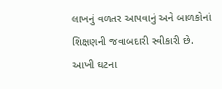લાખનું વળતર આપવાનું અને બાળકોનાં શિક્ષણની જવાબદારી સ્વીકારી છે.
આખી ઘટના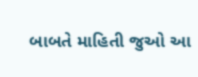બાબતે માહિતી જુઓ આ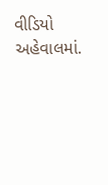વીડિયો અહેવાલમાં.